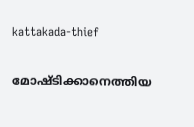kattakada-thief

മോഷ്ടിക്കാനെത്തിയ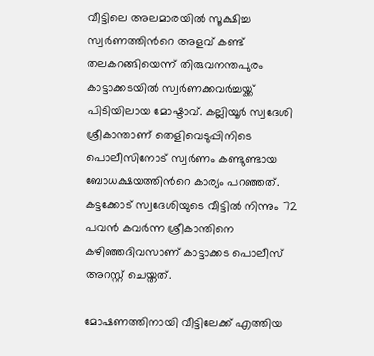വീട്ടിലെ അലമാരയില്‍ സൂക്ഷിച്ച സ്വര്‍ണത്തിന്‍റെ അളവ് കണ്ട് തലകറങ്ങിയെന്ന് തിരുവനന്തപുരം കാട്ടാക്കടയില്‍ സ്വര്‍ണക്കവര്‍ച്ചയ്ക്ക് പിടിയിലായ മോഷ്ടാവ്. കല്ലിയൂര്‍ സ്വദേശി ശ്രീകാന്താണ് തെളിവെടുപ്പിനിടെ പൊലീസിനോട് സ്വര്‍ണം കണ്ടുണ്ടായ ബോധക്ഷയത്തിന്‍റെ കാര്യം പറഞ്ഞത്. കട്ടക്കോട് സ്വദേശിയുടെ വീട്ടില്‍ നിന്നും 72 പവന്‍ കവര്‍ന്ന ശ്രീകാന്തിനെ കഴിഞ്ഞദിവസാണ് കാട്ടാക്കട പൊലീസ് അറസ്റ്റ് ചെയ്തത്.

മോഷണത്തിനായി വീട്ടിലേക്ക് എത്തിയ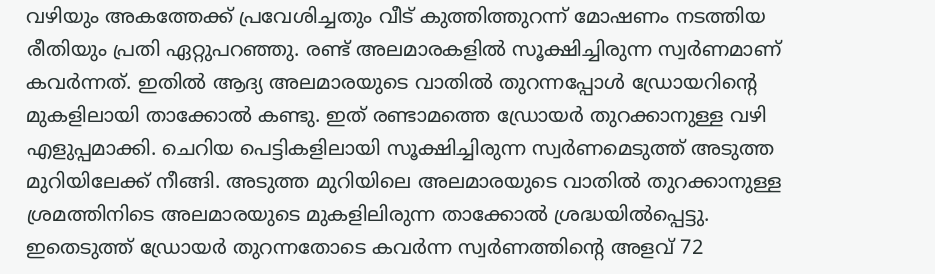വഴിയും അകത്തേക്ക് പ്രവേശിച്ചതും വീട് കുത്തിത്തുറന്ന് മോഷണം നടത്തിയ രീതിയും പ്രതി ഏറ്റുപറഞ്ഞു. രണ്ട് അലമാരകളില്‍ സൂക്ഷിച്ചിരുന്ന സ്വര്‍ണമാണ് കവര്‍ന്നത്. ഇതില്‍ ആദ്യ അലമാരയുടെ വാതില്‍ തുറന്നപ്പോള്‍ ഡ്രോയറിന്‍റെ മുകളിലായി താക്കോല്‍ കണ്ടു. ഇത് രണ്ടാമത്തെ ഡ്രോയര്‍ തുറക്കാനുള്ള വഴി എളുപ്പമാക്കി. ചെറിയ പെട്ടികളിലായി സൂക്ഷിച്ചിരുന്ന സ്വര്‍ണമെടുത്ത് അടുത്ത മുറിയിലേക്ക് നീങ്ങി. അടുത്ത മുറിയിലെ അലമാരയുടെ വാതില്‍ തുറക്കാനുള്ള ശ്രമത്തിനിടെ അലമാരയുടെ മുകളിലിരുന്ന താക്കോല്‍ ശ്രദ്ധയില്‍പ്പെട്ടു. ഇതെടുത്ത് ഡ്രോയര്‍ തുറന്നതോടെ കവര്‍ന്ന സ്വര്‍ണത്തിന്‍റെ അളവ് 72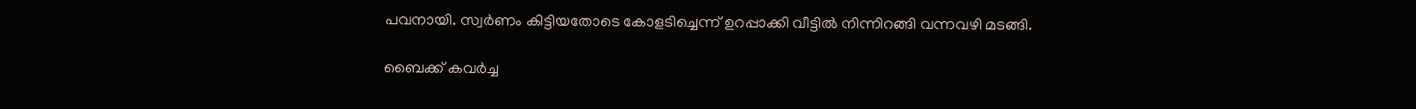പവനായി. സ്വര്‍ണം കിട്ടിയതോടെ കോളടിച്ചെന്ന് ഉറപ്പാക്കി വീട്ടില്‍ നിന്നിറങ്ങി വന്നവഴി മടങ്ങി.

ബൈക്ക് കവര്‍ച്ച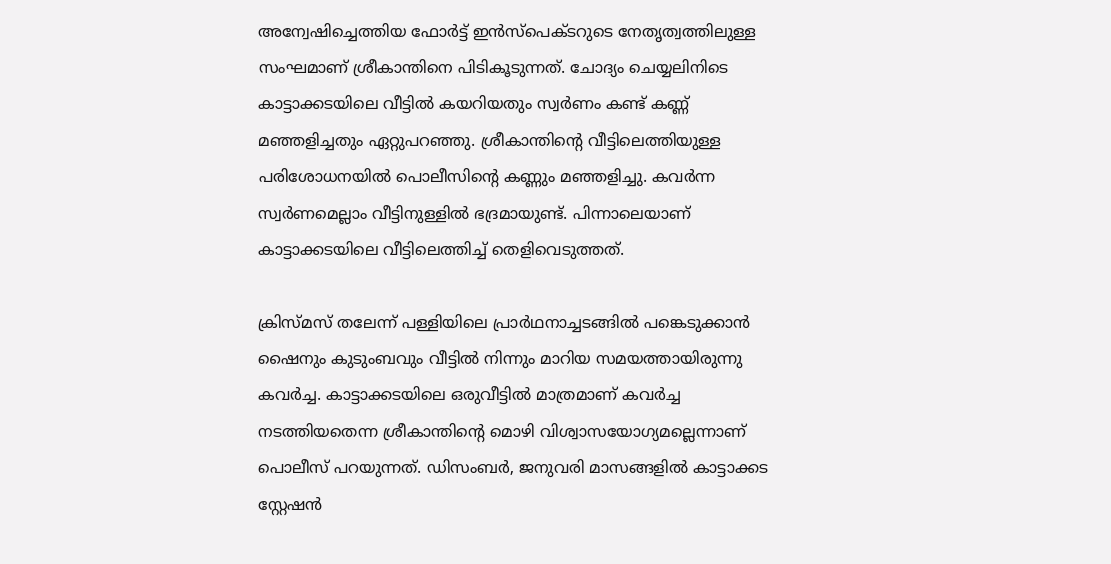അന്വേഷിച്ചെത്തിയ ഫോര്‍ട്ട് ഇന്‍സ്പെക്ടറുടെ നേതൃത്വത്തിലുള്ള സംഘമാണ് ശ്രീകാന്തിനെ പിടികൂടുന്നത്. ചോദ്യം ചെയ്യലിനിടെ കാട്ടാക്കടയിലെ വീട്ടില്‍ കയറിയതും സ്വര്‍ണം കണ്ട് കണ്ണ് മഞ്ഞളിച്ചതും ഏറ്റുപറഞ്ഞു. ശ്രീകാന്തിന്‍റെ വീട്ടിലെത്തിയുള്ള പരിശോധനയില്‍ പൊലീസിന്‍റെ കണ്ണും മഞ്ഞളിച്ചു. കവര്‍ന്ന സ്വര്‍ണമെല്ലാം വീട്ടിനുള്ളില്‍ ഭദ്രമായുണ്ട്. പിന്നാലെയാണ് കാട്ടാക്കടയിലെ വീട്ടിലെത്തിച്ച് തെളിവെടുത്തത്.

ക്രിസ്മസ് തലേന്ന് പള്ളിയിലെ പ്രാര്‍ഥനാച്ചടങ്ങില്‍ പങ്കെടുക്കാന്‍ ഷൈനും കുടുംബവും വീട്ടില്‍ നിന്നും മാറിയ സമയത്തായിരുന്നു കവര്‍ച്ച. കാട്ടാക്കടയിലെ ഒരുവീട്ടില്‍ മാത്രമാണ് കവര്‍ച്ച നടത്തിയതെന്ന ശ്രീകാന്തിന്‍റെ മൊഴി വിശ്വാസയോഗ്യമല്ലെന്നാണ് പൊലീസ് പറയുന്നത്. ഡിസംബര്‍, ജനുവരി മാസങ്ങളില്‍ കാട്ടാക്കട സ്റ്റേഷന്‍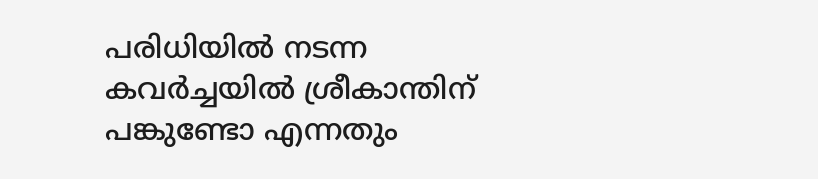പരിധിയില്‍ നടന്ന കവര്‍ച്ചയില്‍ ശ്രീകാന്തിന് പങ്കുണ്ടോ എന്നതും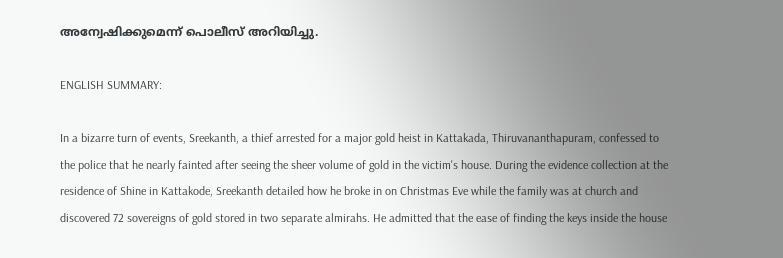അന്വേഷിക്കുമെന്ന് പൊലീസ് അറിയിച്ചു.

ENGLISH SUMMARY:

In a bizarre turn of events, Sreekanth, a thief arrested for a major gold heist in Kattakada, Thiruvananthapuram, confessed to the police that he nearly fainted after seeing the sheer volume of gold in the victim's house. During the evidence collection at the residence of Shine in Kattakode, Sreekanth detailed how he broke in on Christmas Eve while the family was at church and discovered 72 sovereigns of gold stored in two separate almirahs. He admitted that the ease of finding the keys inside the house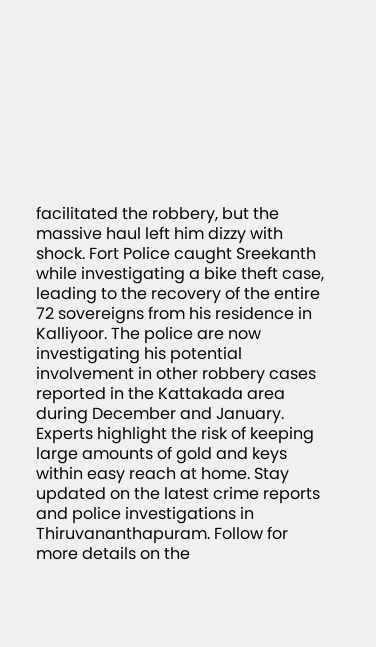facilitated the robbery, but the massive haul left him dizzy with shock. Fort Police caught Sreekanth while investigating a bike theft case, leading to the recovery of the entire 72 sovereigns from his residence in Kalliyoor. The police are now investigating his potential involvement in other robbery cases reported in the Kattakada area during December and January. Experts highlight the risk of keeping large amounts of gold and keys within easy reach at home. Stay updated on the latest crime reports and police investigations in Thiruvananthapuram. Follow for more details on the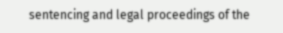sentencing and legal proceedings of the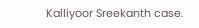Kalliyoor Sreekanth case.